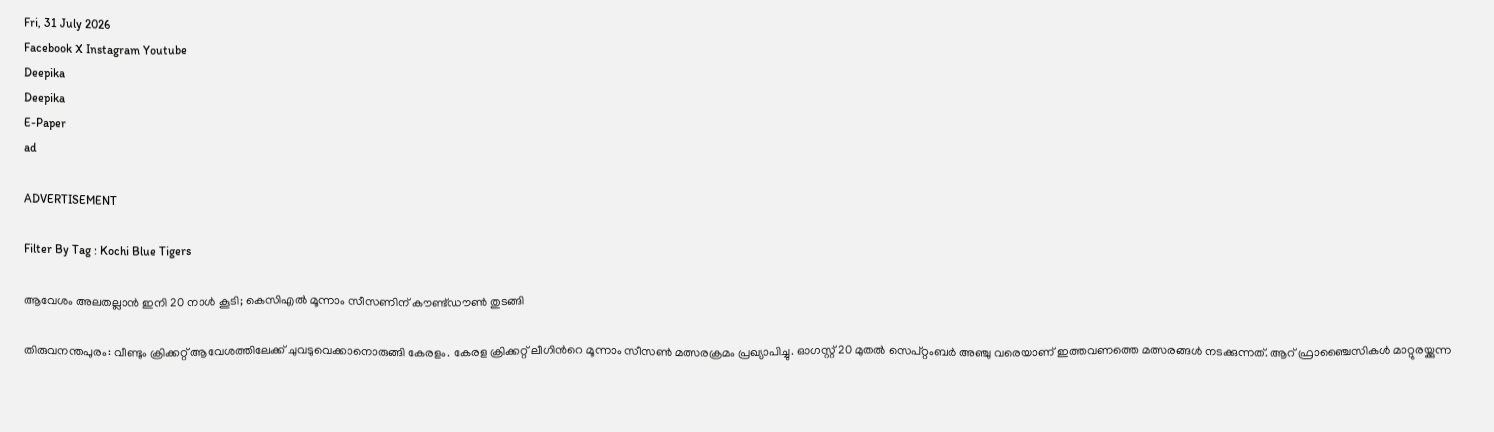Fri, 31 July 2026
Facebook X Instagram Youtube
Deepika
Deepika
E-Paper
ad

ADVERTISEMENT

Filter By Tag : Kochi Blue Tigers

ആവേശം അലതല്ലാൻ ഇനി 20 നാൾ കൂടി; കെസിഎൽ മൂന്നാം സീസണിന് കൗണ്ട്ഡൗൺ തുടങ്ങി

തിരുവനന്തപുരം: വീണ്ടും ക്രിക്കറ്റ് ആവേശത്തിലേക്ക് ചുവടുവെക്കാനൊരുങ്ങി കേരളം. കേരള ക്രിക്കറ്റ് ലീഗിന്‍റെ മൂന്നാം സീസൺ മത്സരക്രമം പ്രഖ്യാപിച്ചു. ഓഗസ്റ്റ് 20 മുതൽ സെപ്റ്റംബർ അഞ്ചു വരെയാണ് ഇത്തവണത്തെ മത്സരങ്ങൾ നടക്കുന്നത്. ആറ് ഫ്രാഞ്ചൈസികൾ മാറ്റുരയ്ക്കുന്ന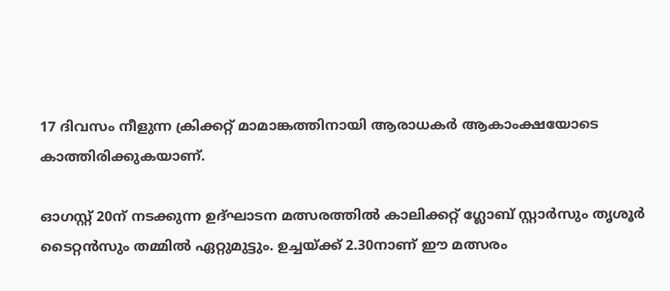17 ദിവസം നീളുന്ന ക്രിക്കറ്റ് മാമാങ്കത്തിനായി ആരാധകർ ആകാംക്ഷയോടെ കാത്തിരിക്കുകയാണ്.

ഓഗസ്റ്റ് 20ന് നടക്കുന്ന ഉദ്ഘാടന മത്സരത്തിൽ കാലിക്കറ്റ് ഗ്ലോബ് സ്റ്റാർസും തൃശൂർ ടൈറ്റൻസും തമ്മിൽ ഏറ്റുമുട്ടും. ഉച്ചയ്ക്ക് 2.30നാണ് ഈ മത്സരം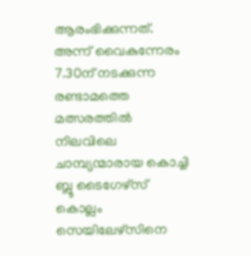ആരംഭിക്കുന്നത്. അന്ന് വൈകുന്നേരം 7.30ന് നടക്കുന്ന രണ്ടാമത്തെ മത്സരത്തിൽ നിലവിലെ ചാമ്പ്യന്മാരായ കൊച്ചി ബ്ലൂ ടൈഗേഴ്സ് കൊല്ലം സെയിലേഴ്സിനെ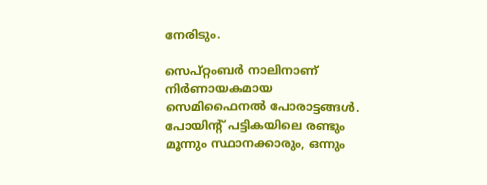നേരിടും.

സെപ്റ്റംബർ നാലിനാണ് നിർണായകമായ സെമിഫൈനൽ പോരാട്ടങ്ങൾ. പോയിന്‍റ് പട്ടികയിലെ രണ്ടും മൂന്നും സ്ഥാനക്കാരും, ഒന്നും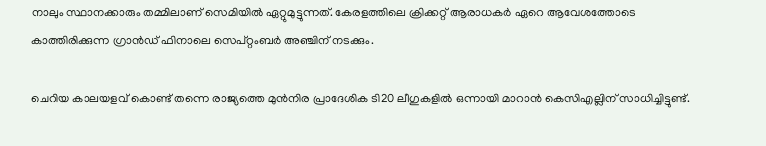നാലും സ്ഥാനക്കാരും തമ്മിലാണ് സെമിയിൽ ഏറ്റുമുട്ടുന്നത്. കേരളത്തിലെ ക്രിക്കറ്റ് ആരാധകർ ഏറെ ആവേശത്തോടെ കാത്തിരിക്കുന്ന ഗ്രാൻഡ് ഫിനാലെ സെപ്റ്റംബർ അഞ്ചിന് നടക്കും.

ചെറിയ കാലയളവ് കൊണ്ട് തന്നെ രാജ്യത്തെ മുൻനിര പ്രാദേശിക ടി20 ലീഗുകളിൽ ഒന്നായി മാറാൻ കെസിഎല്ലിന് സാധിച്ചിട്ടുണ്ട്.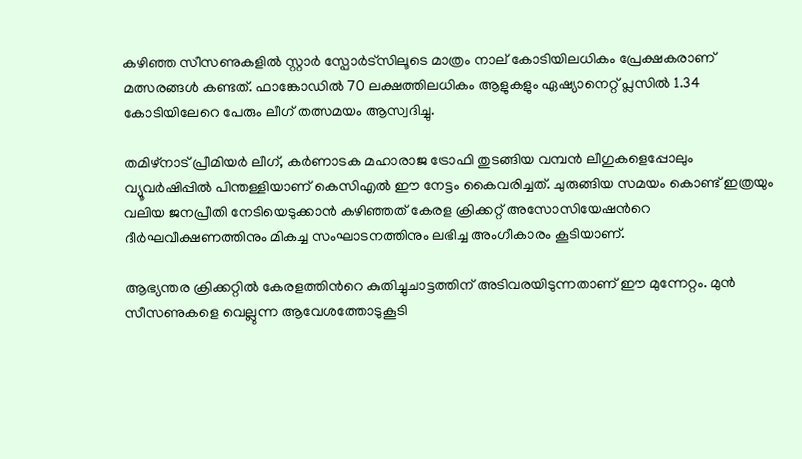കഴിഞ്ഞ സീസണുകളിൽ സ്റ്റാർ സ്പോർട്സിലൂടെ മാത്രം നാല് കോടിയിലധികം പ്രേക്ഷകരാണ് മത്സരങ്ങൾ കണ്ടത്. ഫാങ്കോഡിൽ 70 ലക്ഷത്തിലധികം ആളുകളും ഏഷ്യാനെറ്റ് പ്ലസിൽ 1.34 കോടിയിലേറെ പേരും ലീഗ് തത്സമയം ആസ്വദിച്ചു.

തമിഴ്നാട് പ്രീമിയർ ലീഗ്, കർണാടക മഹാരാജ ട്രോഫി തുടങ്ങിയ വമ്പൻ ലീഗുകളെപ്പോലും വ്യൂവർഷിപ്പിൽ പിന്തള്ളിയാണ് കെസിഎൽ ഈ നേട്ടം കൈവരിച്ചത്. ചുരുങ്ങിയ സമയം കൊണ്ട് ഇത്രയും വലിയ ജനപ്രീതി നേടിയെടുക്കാൻ കഴിഞ്ഞത് കേരള ക്രിക്കറ്റ് അസോസിയേഷന്‍റെ ദീർഘവീക്ഷണത്തിനും മികച്ച സംഘാടനത്തിനും ലഭിച്ച അംഗീകാരം കൂടിയാണ്.

ആഭ്യന്തര ക്രിക്കറ്റിൽ കേരളത്തിന്‍റെ കുതിച്ചുചാട്ടത്തിന് അടിവരയിടുന്നതാണ് ഈ മുന്നേറ്റം. മുൻ സീസണുകളെ വെല്ലുന്ന ആവേശത്തോടുകൂടി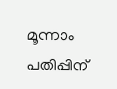മൂന്നാം പതിപ്പിന്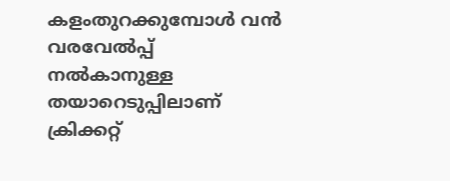കളംതുറക്കുമ്പോൾ വൻ വരവേൽപ്പ് നൽകാനുള്ള തയാറെടുപ്പിലാണ് ക്രിക്കറ്റ്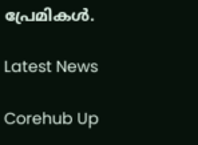പ്രേമികൾ.

Latest News

Corehub Up